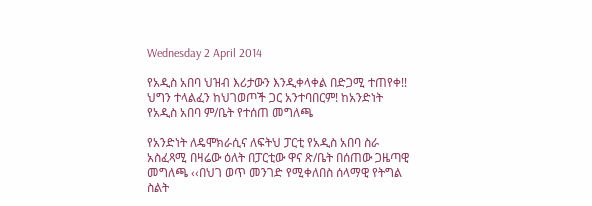Wednesday 2 April 2014

የአዲስ አበባ ህዝብ እሪታውን እንዲቀላቀል በድጋሚ ተጠየቀ!! ህግን ተላልፈን ከህገወጦች ጋር አንተባበርም! ከአንድነት የአዲስ አበባ ም/ቤት የተሰጠ መግለጫ

የአንድነት ለዴሞክራሲና ለፍትህ ፓርቲ የአዲስ አበባ ስራ አስፈጻሚ በዛሬው ዕለት በፓርቲው ዋና ጽ/ቤት በሰጠው ጋዜጣዊ መግለጫ ‹‹በህገ ወጥ መንገድ የሚቀለበስ ሰላማዊ የትግል ስልት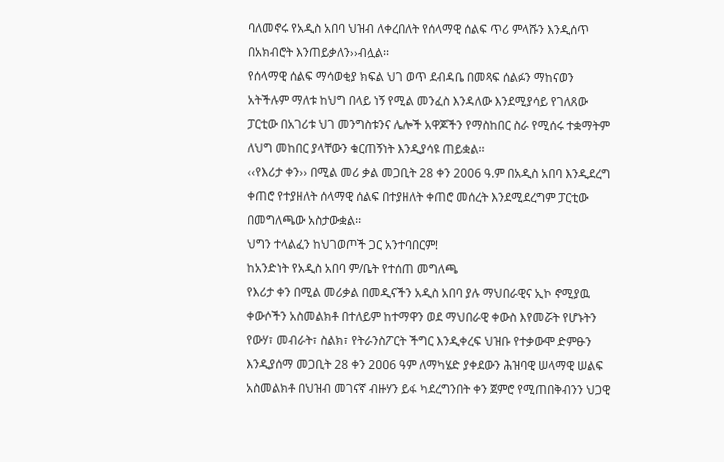ባለመኖሩ የአዲስ አበባ ህዝብ ለቀረበለት የሰላማዊ ሰልፍ ጥሪ ምላሹን እንዲሰጥ በአክብሮት እንጠይቃለን››ብሏል፡፡
የሰላማዊ ሰልፍ ማሳወቂያ ክፍል ህገ ወጥ ደብዳቤ በመጻፍ ሰልፉን ማከናወን አትችሉም ማለቱ ከህግ በላይ ነኝ የሚል መንፈስ እንዳለው እንደሚያሳይ የገለጸው ፓርቲው በአገሪቱ ህገ መንግስቱንና ሌሎች አዋጆችን የማስከበር ስራ የሚሰሩ ተቋማትም ለህግ መከበር ያላቸውን ቁርጠኝነት እንዲያሳዩ ጠይቋል፡፡
‹‹የእሪታ ቀን›› በሚል መሪ ቃል መጋቢት 28 ቀን 2006 ዓ.ም በአዲስ አበባ እንዲደረግ ቀጠሮ የተያዘለት ሰላማዊ ሰልፍ በተያዘለት ቀጠሮ መሰረት እንደሚደረግም ፓርቲው በመግለጫው አስታውቋል፡፡
ህግን ተላልፈን ከህገወጦች ጋር አንተባበርም!
ከአንድነት የአዲስ አበባ ም/ቤት የተሰጠ መግለጫ
የእሪታ ቀን በሚል መሪቃል በመዲናችን አዲስ አበባ ያሉ ማህበራዊና ኢኮ ኖሚያዉ ቀውሶችን አስመልክቶ በተለይም ከተማዋን ወደ ማህበራዊ ቀውስ እየመሯት የሆኑትን የውሃ፣ መብራት፣ ስልክ፣ የትራንስፖርት ችግር እንዲቀረፍ ህዝቡ የተቃውሞ ድምፁን እንዲያሰማ መጋቢት 28 ቀን 2ዐዐ6 ዓም ለማካሄድ ያቀደውን ሕዝባዊ ሠላማዊ ሠልፍ አስመልክቶ በህዝብ መገናኛ ብዙሃን ይፋ ካደረግንበት ቀን ጀምሮ የሚጠበቅብንን ህጋዊ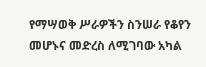የማሣወቅ ሥራዎችን ስንሠራ የቆየን መሆኑና መድረስ ለሚገባው አካል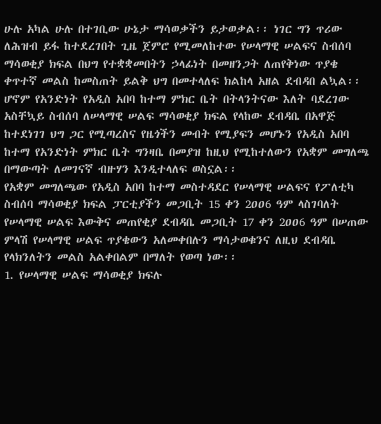ሁሉ አካል ሁሉ በተገቢው ሁኔታ ማሳወቃችን ይታወቃል፡፡ ነገር ግን ጥሪው ለሕዝብ ይፋ ከተደረገበት ጊዜ ጀምሮ የሚመለከተው የሠላማዊ ሠልፍና ስብሰባ ማሳወቂያ ክፍል በህግ የተቋቋመበትን ኃላፊነት በመዘንጋት ለጠየቅነው ጥያቄ ቀጥተኛ መልስ ከመስጠት ይልቅ ህግ በመተላለፍ ክልከላ አዘል ደብዳበ ልኳል፡፡ ሆኖም የአንድነት የአዲስ አበባ ከተማ ምክር ቤት በትላንትናው እለት ባደረገው አስቸኳይ ስብሰባ ለሠላማዊ ሠልፍ ማሳወቂያ ክፍል የላከው ደብዳቤ በአዋጅ ከተደነገገ ህግ ጋር የሚጣረስና የዜጎችን መብት የሚያፍን መሆኑን የአዲስ አበባ ከተማ የአንድነት ምክር ቤት ግንዛቤ በመያዝ ከዚህ የሚከተለውን የአቋም መግለጫ በማውጣት ለመገናኛ ብዙሃን እንዲተላለፍ ወስኗል፡፡
የአቋም መግለጫው የአዲስ አበባ ከተማ መስተዳደር የሠላማዊ ሠልፍና የፖለቲካ ስብሰባ ማሳወቂያ ክፍል ፓርቲያችን መጋቢት 15 ቀን 2ዐዐ6 ዓም ላስገባለት የሠላማዊ ሠልፍ እውቅና መጠየቂያ ደብዳቤ መጋቢት 17 ቀን 2ዐዐ6 ዓም በሠጠው ምላሽ የሠላማዊ ሠልፍ ጥያቄውን አለመቀበሉን ማሳታወቁንና ለዚህ ደብዳቤ የላክንለትን መልስ አልቀበልም በማለት የወጣ ነው፡፡
1. የሠላማዊ ሠልፍ ማሳወቂያ ክፍሉ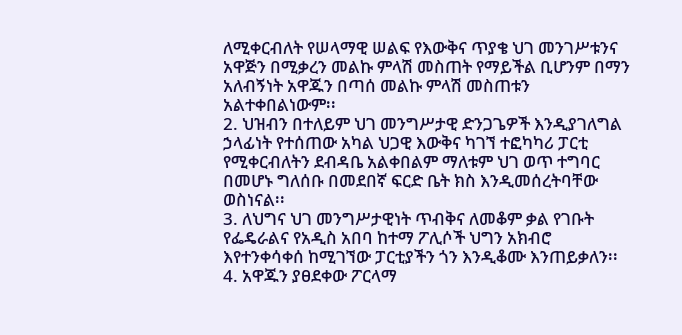ለሚቀርብለት የሠላማዊ ሠልፍ የእውቅና ጥያቄ ህገ መንገሥቱንና አዋጅን በሚቃረን መልኩ ምላሽ መስጠት የማይችል ቢሆንም በማን አለብኝነት አዋጁን በጣሰ መልኩ ምላሽ መስጠቱን አልተቀበልነውም፡፡
2. ህዝብን በተለይም ህገ መንግሥታዊ ድንጋጌዎች እንዲያገለግል ኃላፊነት የተሰጠው አካል ህጋዊ እውቅና ካገኘ ተፎካካሪ ፓርቲ የሚቀርብለትን ደብዳቤ አልቀበልም ማለቱም ህገ ወጥ ተግባር በመሆኑ ግለሰቡ በመደበኛ ፍርድ ቤት ክስ እንዲመሰረትባቸው ወስነናል፡፡
3. ለህግና ህገ መንግሥታዊነት ጥብቅና ለመቆም ቃል የገቡት የፌዴራልና የአዲስ አበባ ከተማ ፖሊሶች ህግን አክብሮ እየተንቀሳቀሰ ከሚገኘው ፓርቲያችን ጎን እንዲቆሙ እንጠይቃለን፡፡
4. አዋጁን ያፀደቀው ፖርላማ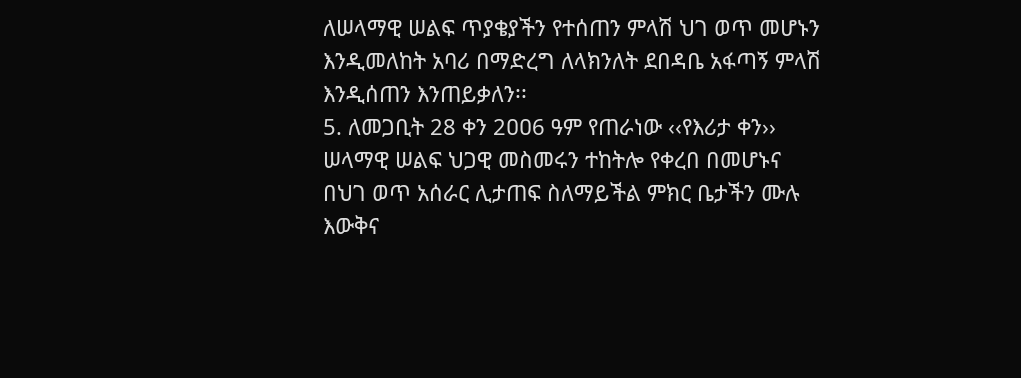ለሠላማዊ ሠልፍ ጥያቄያችን የተሰጠን ምላሽ ህገ ወጥ መሆኑን እንዲመለከት አባሪ በማድረግ ለላክንለት ደበዳቤ አፋጣኝ ምላሽ እንዲሰጠን እንጠይቃለን፡፡
5. ለመጋቢት 28 ቀን 2ዐዐ6 ዓም የጠራነው ‹‹የእሪታ ቀን›› ሠላማዊ ሠልፍ ህጋዊ መስመሩን ተከትሎ የቀረበ በመሆኑና በህገ ወጥ አሰራር ሊታጠፍ ስለማይችል ምክር ቤታችን ሙሉ እውቅና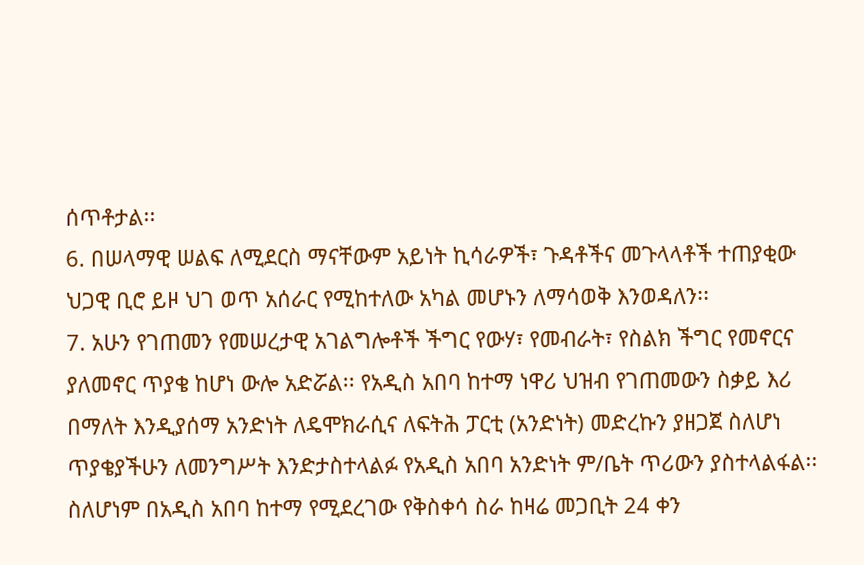ሰጥቶታል፡፡
6. በሠላማዊ ሠልፍ ለሚደርስ ማናቸውም አይነት ኪሳራዎች፣ ጉዳቶችና መጉላላቶች ተጠያቂው ህጋዊ ቢሮ ይዞ ህገ ወጥ አሰራር የሚከተለው አካል መሆኑን ለማሳወቅ እንወዳለን፡፡
7. አሁን የገጠመን የመሠረታዊ አገልግሎቶች ችግር የውሃ፣ የመብራት፣ የስልክ ችግር የመኖርና ያለመኖር ጥያቄ ከሆነ ውሎ አድሯል፡፡ የአዲስ አበባ ከተማ ነዋሪ ህዝብ የገጠመውን ስቃይ እሪ በማለት እንዲያሰማ አንድነት ለዴሞክራሲና ለፍትሕ ፓርቲ (አንድነት) መድረኩን ያዘጋጀ ስለሆነ ጥያቄያችሁን ለመንግሥት እንድታስተላልፉ የአዲስ አበባ አንድነት ም/ቤት ጥሪውን ያስተላልፋል፡፡
ስለሆነም በአዲስ አበባ ከተማ የሚደረገው የቅስቀሳ ስራ ከዛሬ መጋቢት 24 ቀን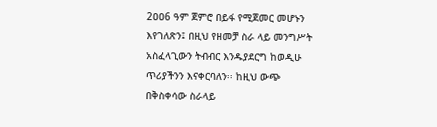2ዐዐ6 ዓም ጀምሮ በይፋ የሚጀመር መሆኑን እየገለጽን፤ በዚህ የዘመቻ ስራ ላይ መንግሥት አስፈላጊውን ትብብር እንዱያደርግ ከወዲሁ ጥሪያችንን እናቀርባለን፡፡ ከዚህ ውጭ በቅስቀሳው ስራላይ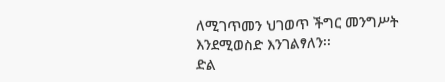ለሚገጥመን ህገወጥ ችግር መንግሥት እንደሚወስድ እንገልፃለን፡፡
ድል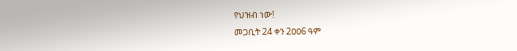የህዝብ ነው!
መጋቢት 24 ቀን 2ዐዐ6 ዓም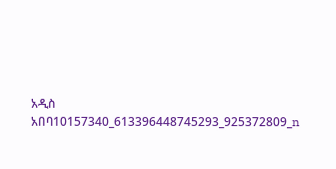አዲስ አበባ10157340_613396448745293_925372809_n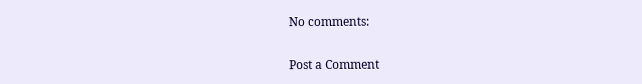No comments:

Post a Comment